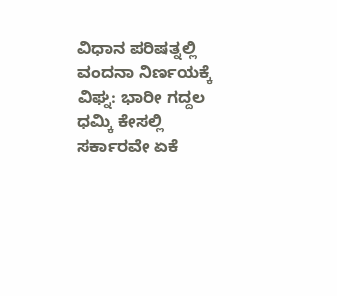ವಿಧಾನ ಪರಿಷತ್ನಲ್ಲಿ ವಂದನಾ ನಿರ್ಣಯಕ್ಕೆ ವಿಘ್ನ: ಭಾರೀ ಗದ್ದಲ
ಧಮ್ಕಿ ಕೇಸಲ್ಲಿ ಸರ್ಕಾರವೇ ಏಕೆ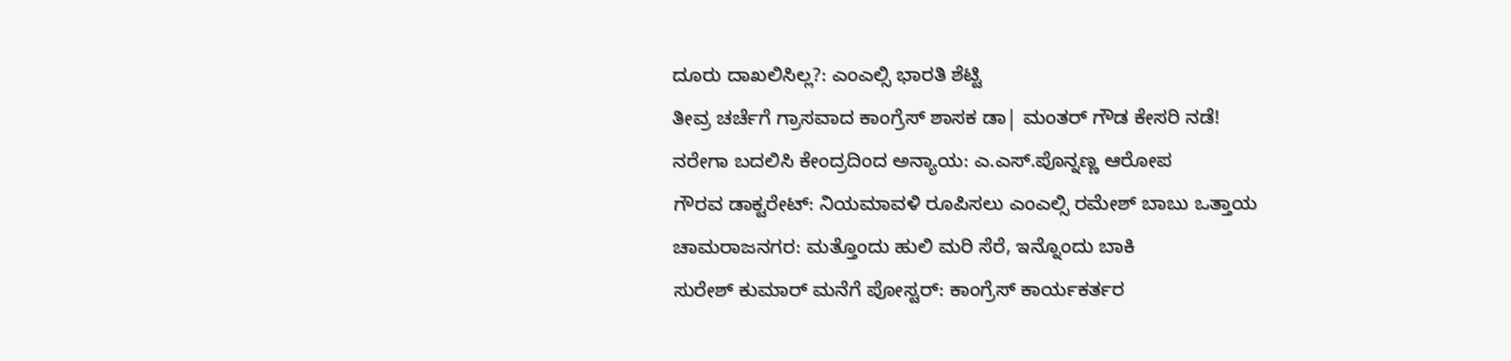ದೂರು ದಾಖಲಿಸಿಲ್ಲ?: ಎಂಎಲ್ಸಿ ಭಾರತಿ ಶೆಟ್ಟಿ
ತೀವ್ರ ಚರ್ಚೆಗೆ ಗ್ರಾಸವಾದ ಕಾಂಗ್ರೆಸ್ ಶಾಸಕ ಡಾ| ಮಂತರ್ ಗೌಡ ಕೇಸರಿ ನಡೆ!
ನರೇಗಾ ಬದಲಿಸಿ ಕೇಂದ್ರದಿಂದ ಅನ್ಯಾಯ: ಎ.ಎಸ್.ಪೊನ್ನಣ್ಣ ಆರೋಪ
ಗೌರವ ಡಾಕ್ಟರೇಟ್: ನಿಯಮಾವಳಿ ರೂಪಿಸಲು ಎಂಎಲ್ಸಿ ರಮೇಶ್ ಬಾಬು ಒತ್ತಾಯ
ಚಾಮರಾಜನಗರ: ಮತ್ತೊಂದು ಹುಲಿ ಮರಿ ಸೆರೆ, ಇನ್ನೊಂದು ಬಾಕಿ
ಸುರೇಶ್ ಕುಮಾರ್ ಮನೆಗೆ ಪೋಸ್ಟರ್: ಕಾಂಗ್ರೆಸ್ ಕಾರ್ಯಕರ್ತರ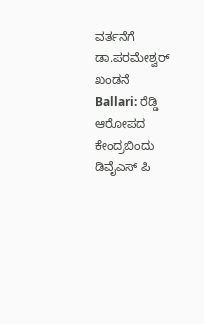ವರ್ತನೆಗೆ ಡಾ.ಪರಮೇಶ್ವರ್ ಖಂಡನೆ
Ballari: ರೆಡ್ಡಿ ಆರೋಪದ ಕೇಂದ್ರಬಿಂದು ಡಿವೈಎಸ್ ಪಿ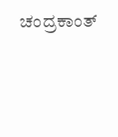ಚಂದ್ರಕಾಂತ್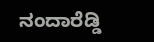ನಂದಾರೆಡ್ಡಿ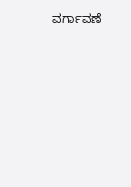ವರ್ಗಾವಣೆ